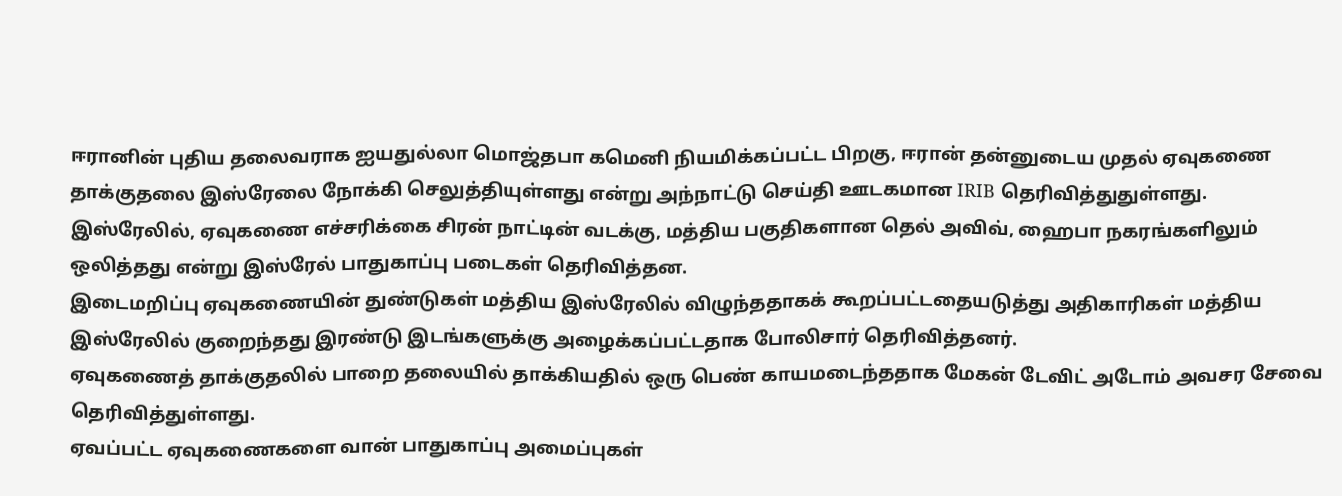ஈரானின் புதிய தலைவராக ஐயதுல்லா மொஜ்தபா கமெனி நியமிக்கப்பட்ட பிறகு, ஈரான் தன்னுடைய முதல் ஏவுகணை தாக்குதலை இஸ்ரேலை நோக்கி செலுத்தியுள்ளது என்று அந்நாட்டு செய்தி ஊடகமான IRIB தெரிவித்துதுள்ளது.
இஸ்ரேலில், ஏவுகணை எச்சரிக்கை சிரன் நாட்டின் வடக்கு, மத்திய பகுதிகளான தெல் அவிவ், ஹைபா நகரங்களிலும் ஒலித்தது என்று இஸ்ரேல் பாதுகாப்பு படைகள் தெரிவித்தன.
இடைமறிப்பு ஏவுகணையின் துண்டுகள் மத்திய இஸ்ரேலில் விழுந்ததாகக் கூறப்பட்டதையடுத்து அதிகாரிகள் மத்திய இஸ்ரேலில் குறைந்தது இரண்டு இடங்களுக்கு அழைக்கப்பட்டதாக போலிசார் தெரிவித்தனர்.
ஏவுகணைத் தாக்குதலில் பாறை தலையில் தாக்கியதில் ஒரு பெண் காயமடைந்ததாக மேகன் டேவிட் அடோம் அவசர சேவை தெரிவித்துள்ளது.
ஏவப்பட்ட ஏவுகணைகளை வான் பாதுகாப்பு அமைப்புகள்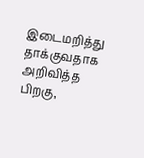இடைமறித்து தாக்குவதாக அறிவித்த பிறகு,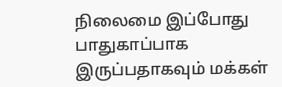நிலைமை இப்போது பாதுகாப்பாக இருப்பதாகவும் மக்கள்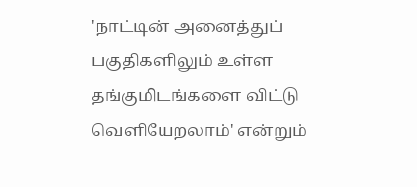'நாட்டின் அனைத்துப் பகுதிகளிலும் உள்ள தங்குமிடங்களை விட்டு வெளியேறலாம்' என்றும்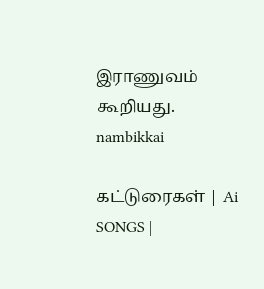இராணுவம் கூறியது.
nambikkai

கட்டுரைகள் | Ai SONGS |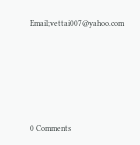Email;vettai007@yahoo.com






0 Comments